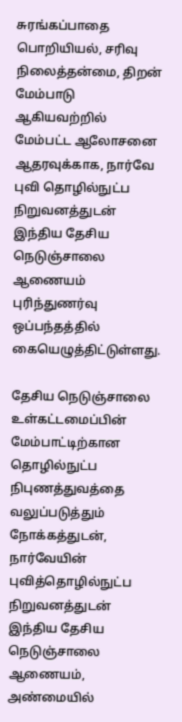சுரங்கப்பாதை பொறியியல், சரிவு நிலைத்தன்மை, திறன் மேம்பாடு ஆகியவற்றில் மேம்பட்ட ஆலோசனை ஆதரவுக்காக, நார்வே புவி தொழில்நுட்ப நிறுவனத்துடன் இந்திய தேசிய நெடுஞ்சாலை ஆணையம் புரிந்துணர்வு ஒப்பந்தத்தில் கையெழுத்திட்டுள்ளது.

தேசிய நெடுஞ்சாலை உள்கட்டமைப்பின் மேம்பாட்டிற்கான தொழில்நுட்ப நிபுணத்துவத்தை வலுப்படுத்தும் நோக்கத்துடன்,  நார்வேயின் புவித்தொழில்நுட்ப நிறுவனத்துடன் இந்திய தேசிய நெடுஞ்சாலை ஆணையம், அண்மையில்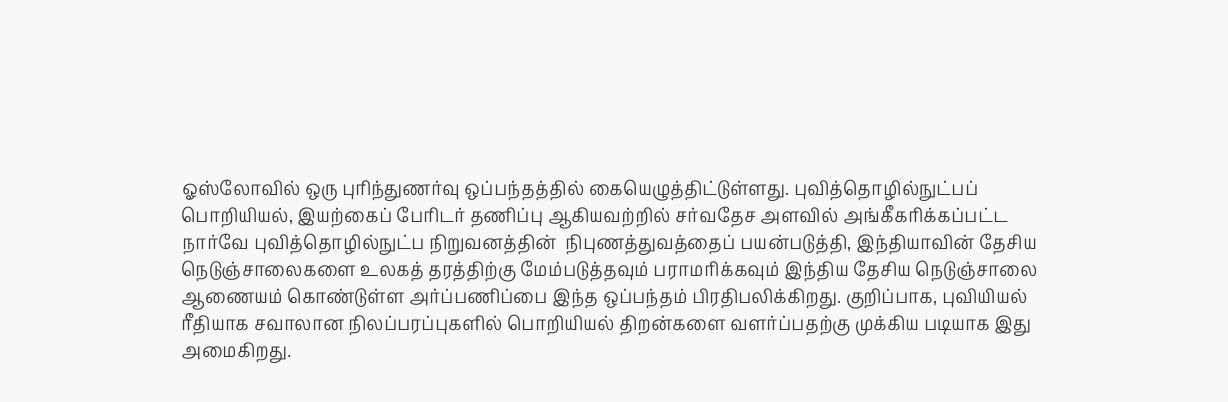ஓஸ்லோவில் ஒரு புரிந்துணர்வு ஒப்பந்தத்தில் கையெழுத்திட்டுள்ளது. புவித்தொழில்நுட்பப் பொறியியல், இயற்கைப் பேரிடர் தணிப்பு ஆகியவற்றில் சர்வதேச அளவில் அங்கீகரிக்கப்பட்ட நார்வே புவித்தொழில்நுட்ப நிறுவனத்தின்  நிபுணத்துவத்தைப் பயன்படுத்தி, இந்தியாவின் தேசிய நெடுஞ்சாலைகளை உலகத் தரத்திற்கு மேம்படுத்தவும் பராமரிக்கவும் இந்திய தேசிய நெடுஞ்சாலை ஆணையம் கொண்டுள்ள அர்ப்பணிப்பை இந்த ஒப்பந்தம் பிரதிபலிக்கிறது. குறிப்பாக, புவியியல் ரீதியாக சவாலான நிலப்பரப்புகளில் பொறியியல் திறன்களை வளர்ப்பதற்கு முக்கிய படியாக இது அமைகிறது.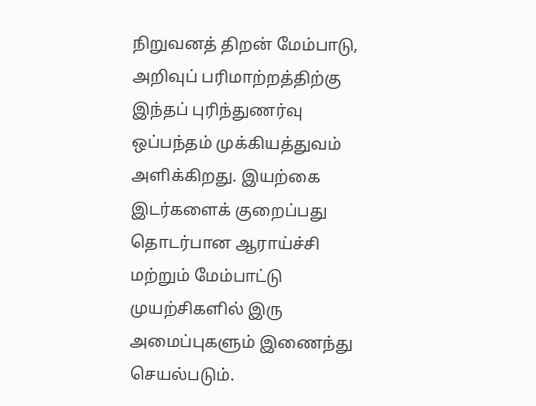நிறுவனத் திறன் மேம்பாடு, அறிவுப் பரிமாற்றத்திற்கு இந்தப் புரிந்துணர்வு ஒப்பந்தம் முக்கியத்துவம் அளிக்கிறது. இயற்கை இடர்களைக் குறைப்பது தொடர்பான ஆராய்ச்சி மற்றும் மேம்பாட்டு முயற்சிகளில் இரு அமைப்புகளும் இணைந்து செயல்படும்.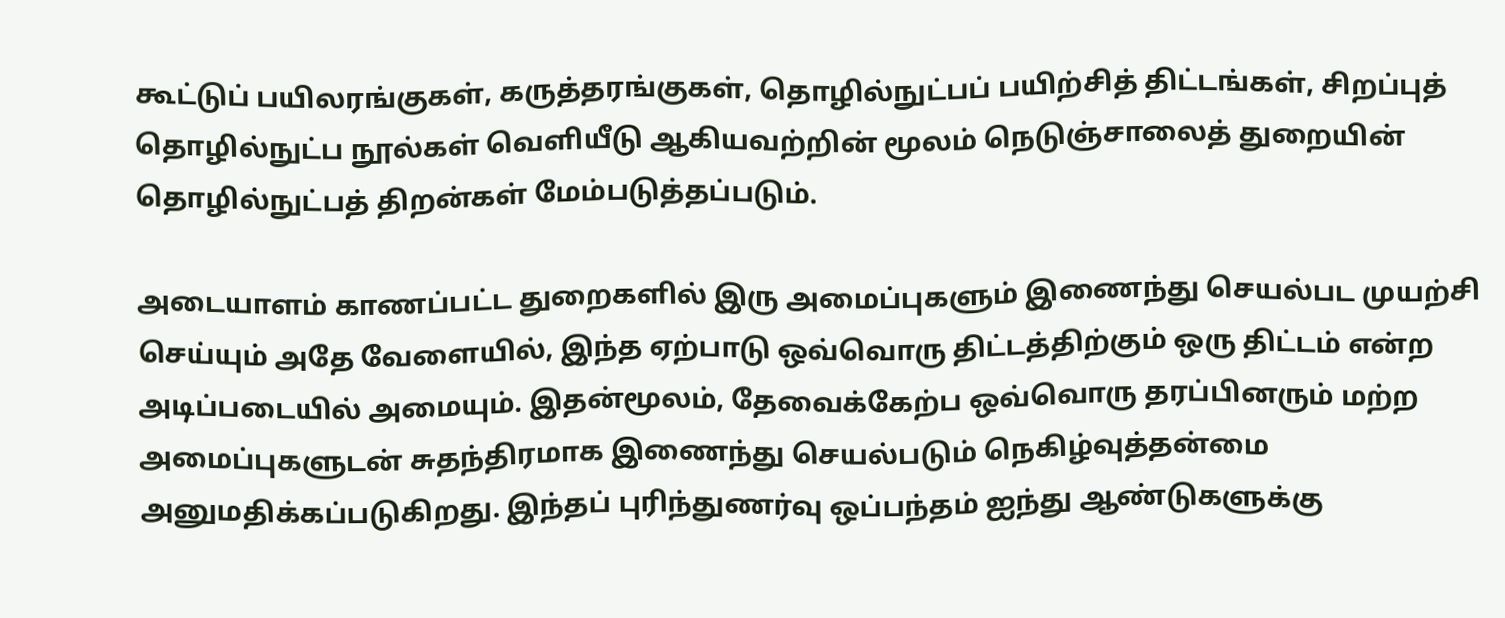கூட்டுப் பயிலரங்குகள், கருத்தரங்குகள், தொழில்நுட்பப் பயிற்சித் திட்டங்கள், சிறப்புத் தொழில்நுட்ப நூல்கள் வெளியீடு ஆகியவற்றின் மூலம் நெடுஞ்சாலைத் துறையின் தொழில்நுட்பத் திறன்கள் மேம்படுத்தப்படும்.

அடையாளம் காணப்பட்ட துறைகளில் இரு அமைப்புகளும் இணைந்து செயல்பட முயற்சி செய்யும் அதே வேளையில், இந்த ஏற்பாடு ஒவ்வொரு திட்டத்திற்கும் ஒரு திட்டம் என்ற அடிப்படையில் அமையும். இதன்மூலம், தேவைக்கேற்ப ஒவ்வொரு தரப்பினரும் மற்ற அமைப்புகளுடன் சுதந்திரமாக இணைந்து செயல்படும் நெகிழ்வுத்தன்மை அனுமதிக்கப்படுகிறது. இந்தப் புரிந்துணர்வு ஒப்பந்தம் ஐந்து ஆண்டுகளுக்கு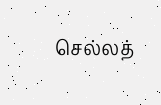செல்லத்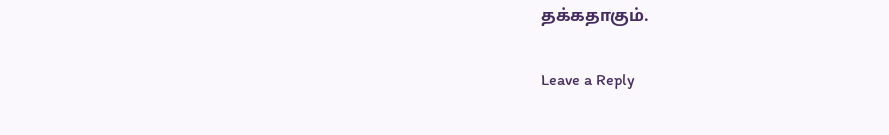தக்கதாகும்.

Leave a Reply